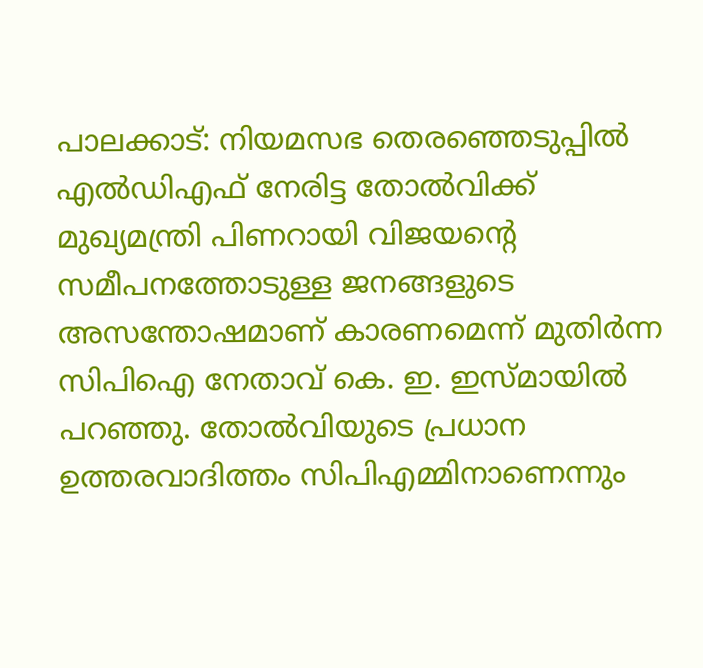പാലക്കാട്: നിയമസഭ തെരഞ്ഞെടുപ്പിൽ എൽഡിഎഫ് നേരിട്ട തോൽവിക്ക് മുഖ്യമന്ത്രി പിണറായി വിജയന്റെ സമീപനത്തോടുള്ള ജനങ്ങളുടെ അസന്തോഷമാണ് കാരണമെന്ന് മുതിർന്ന സിപിഐ നേതാവ് കെ. ഇ. ഇസ്മായിൽ പറഞ്ഞു. തോൽവിയുടെ പ്രധാന ഉത്തരവാദിത്തം സിപിഎമ്മിനാണെന്നും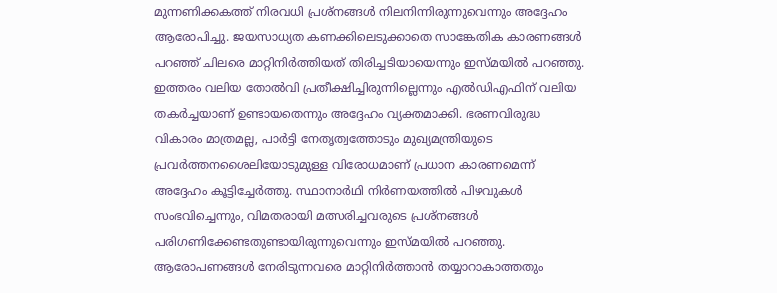മുന്നണിക്കകത്ത് നിരവധി പ്രശ്നങ്ങൾ നിലനിന്നിരുന്നുവെന്നും അദ്ദേഹം ആരോപിച്ചു. ജയസാധ്യത കണക്കിലെടുക്കാതെ സാങ്കേതിക കാരണങ്ങൾ പറഞ്ഞ് ചിലരെ മാറ്റിനിർത്തിയത് തിരിച്ചടിയായെന്നും ഇസ്മയിൽ പറഞ്ഞു.
ഇത്തരം വലിയ തോൽവി പ്രതീക്ഷിച്ചിരുന്നില്ലെന്നും എൽഡിഎഫിന് വലിയ തകർച്ചയാണ് ഉണ്ടായതെന്നും അദ്ദേഹം വ്യക്തമാക്കി. ഭരണവിരുദ്ധ വികാരം മാത്രമല്ല, പാർട്ടി നേതൃത്വത്തോടും മുഖ്യമന്ത്രിയുടെ പ്രവർത്തനശൈലിയോടുമുള്ള വിരോധമാണ് പ്രധാന കാരണമെന്ന് അദ്ദേഹം കൂട്ടിച്ചേർത്തു. സ്ഥാനാർഥി നിർണയത്തിൽ പിഴവുകൾ സംഭവിച്ചെന്നും, വിമതരായി മത്സരിച്ചവരുടെ പ്രശ്നങ്ങൾ പരിഗണിക്കേണ്ടതുണ്ടായിരുന്നുവെന്നും ഇസ്മയിൽ പറഞ്ഞു.
ആരോപണങ്ങൾ നേരിടുന്നവരെ മാറ്റിനിർത്താൻ തയ്യാറാകാത്തതും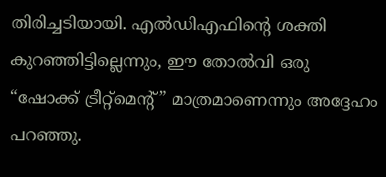തിരിച്ചടിയായി. എൽഡിഎഫിന്റെ ശക്തി കുറഞ്ഞിട്ടില്ലെന്നും, ഈ തോൽവി ഒരു “ഷോക്ക് ട്രീറ്റ്മെന്റ്” മാത്രമാണെന്നും അദ്ദേഹം പറഞ്ഞു.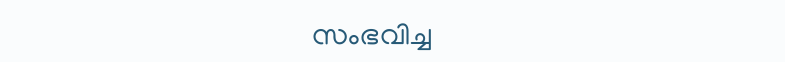സംഭവിച്ച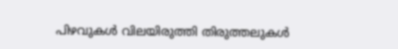പിഴവുകൾ വിലയിരുത്തി തിരുത്തലുകൾ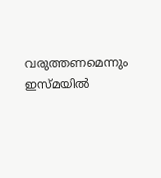വരുത്തണമെന്നും ഇസ്മയിൽ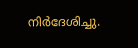നിർദേശിച്ചു.